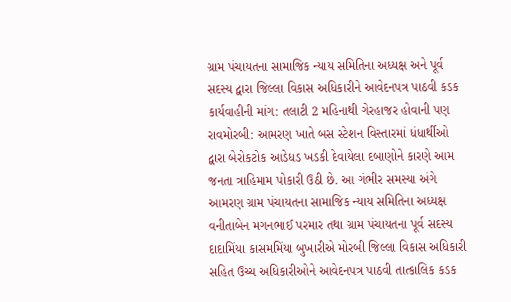ગ્રામ પંચાયતના સામાજિક ન્યાય સમિતિના અધ્યક્ષ અને પૂર્વ સદસ્ય દ્વારા જિલ્લા વિકાસ અધિકારીને આવેદનપત્ર પાઠવી કડક કાર્યવાહીની માંગ: તલાટી 2 મહિનાથી ગેરહાજર હોવાની પણ રાવમોરબી: આમરણ ખાતે બસ સ્ટેશન વિસ્તારમાં ધંધાર્થીઓ દ્વારા બેરોકટોક આડેધડ ખડકી દેવાયેલા દબાણોને કારણે આમ જનતા ત્રાહિમામ પોકારી ઉઠી છે. આ ગંભીર સમસ્યા અંગે આમરણ ગ્રામ પંચાયતના સામાજિક ન્યાય સમિતિના અધ્યક્ષ વનીતાબેન મગનભાઈ પરમાર તથા ગ્રામ પંચાયતના પૂર્વ સદસ્ય દાદામિંયા કાસમમિંયા બુખારીએ મોરબી જિલ્લા વિકાસ અધિકારી સહિત ઉચ્ચ અધિકારીઓને આવેદનપત્ર પાઠવી તાત્કાલિક કડક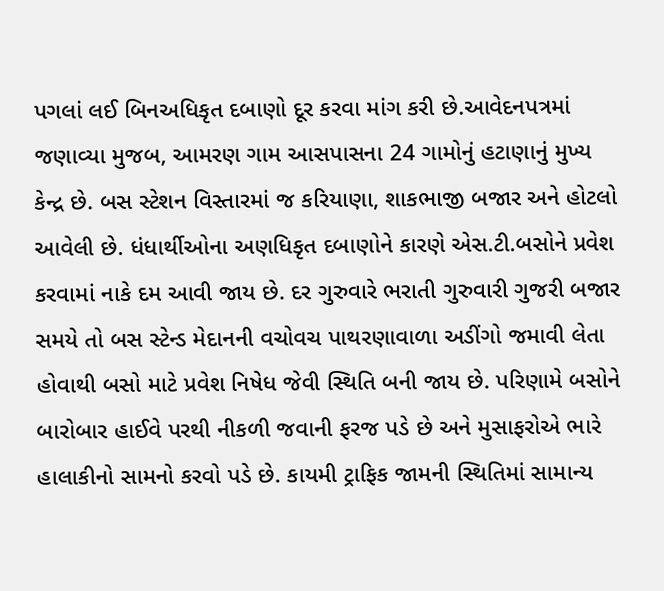પગલાં લઈ બિનઅધિકૃત દબાણો દૂર કરવા માંગ કરી છે.આવેદનપત્રમાં જણાવ્યા મુજબ, આમરણ ગામ આસપાસના 24 ગામોનું હટાણાનું મુખ્ય કેન્દ્ર છે. બસ સ્ટેશન વિસ્તારમાં જ કરિયાણા, શાકભાજી બજાર અને હોટલો આવેલી છે. ધંધાર્થીઓના અણધિકૃત દબાણોને કારણે એસ.ટી.બસોને પ્રવેશ કરવામાં નાકે દમ આવી જાય છે. દર ગુરુવારે ભરાતી ગુરુવારી ગુજરી બજાર સમયે તો બસ સ્ટેન્ડ મેદાનની વચોવચ પાથરણાવાળા અડીંગો જમાવી લેતા હોવાથી બસો માટે પ્રવેશ નિષેધ જેવી સ્થિતિ બની જાય છે. પરિણામે બસોને બારોબાર હાઈવે પરથી નીકળી જવાની ફરજ પડે છે અને મુસાફરોએ ભારે હાલાકીનો સામનો કરવો પડે છે. કાયમી ટ્રાફિક જામની સ્થિતિમાં સામાન્ય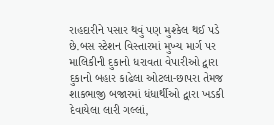રાહદારીને પસાર થવું પણ મુશ્કેલ થઈ પડે છે.બસ સ્ટેશન વિસ્તારમાં મુખ્ય માર્ગ પર માલિકીની દુકાનો ધરાવતા વેપારીઓ દ્વારા દુકાનો બહાર કાઢેલા ઓટલા-છાપરા તેમજ શાકભાજી બજારમાં ધંધાર્થીઓ દ્વારા ખડકી દેવાયેલા લારી ગલ્લાં,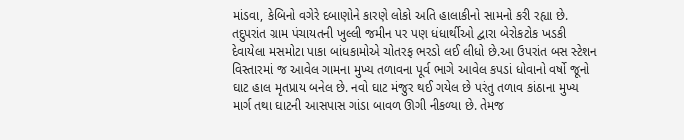માંડવા, કેબિનો વગેરે દબાણોને કારણે લોકો અતિ હાલાકીનો સામનો કરી રહ્યા છે. તદુપરાંત ગ્રામ પંચાયતની ખુલ્લી જમીન પર પણ ધંધાર્થીઓ દ્વારા બેરોકટોક ખડકી દેવાયેલા મસમોટા પાકા બાંધકામોએ ચોતરફ ભરડો લઈ લીધો છે.આ ઉપરાંત બસ સ્ટેશન વિસ્તારમાં જ આવેલ ગામના મુખ્ય તળાવના પૂર્વ ભાગે આવેલ કપડાં ધોવાનો વર્ષો જૂનો ઘાટ હાલ મૃતપ્રાય બનેલ છે. નવો ઘાટ મંજુર થઈ ગયેલ છે પરંતુ તળાવ કાંઠાના મુખ્ય માર્ગ તથા ઘાટની આસપાસ ગાંડા બાવળ ઊગી નીકળ્યા છે. તેમજ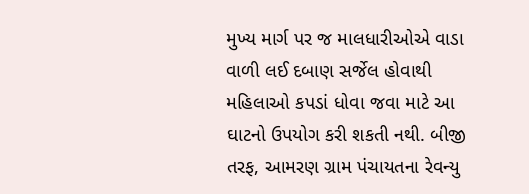મુખ્ય માર્ગ પર જ માલધારીઓએ વાડા વાળી લઈ દબાણ સર્જેલ હોવાથી મહિલાઓ કપડાં ધોવા જવા માટે આ ઘાટનો ઉપયોગ કરી શકતી નથી. બીજી તરફ, આમરણ ગ્રામ પંચાયતના રેવન્યુ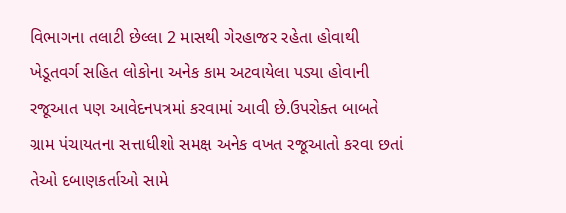વિભાગના તલાટી છેલ્લા 2 માસથી ગેરહાજર રહેતા હોવાથી ખેડૂતવર્ગ સહિત લોકોના અનેક કામ અટવાયેલા પડ્યા હોવાની રજૂઆત પણ આવેદનપત્રમાં કરવામાં આવી છે.ઉપરોક્ત બાબતે ગ્રામ પંચાયતના સત્તાધીશો સમક્ષ અનેક વખત રજૂઆતો કરવા છતાં તેઓ દબાણકર્તાઓ સામે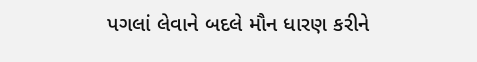પગલાં લેવાને બદલે મૌન ધારણ કરીને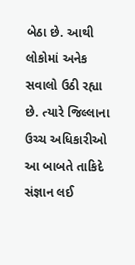બેઠા છે. આથી લોકોમાં અનેક સવાલો ઉઠી રહ્યા છે. ત્યારે જિલ્લાના ઉચ્ચ અધિકારીઓ આ બાબતે તાકિદે સંજ્ઞાન લઈ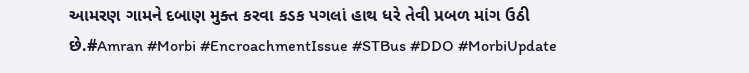આમરણ ગામને દબાણ મુક્ત કરવા કડક પગલાં હાથ ધરે તેવી પ્રબળ માંગ ઉઠી છે.#Amran #Morbi #EncroachmentIssue #STBus #DDO #MorbiUpdate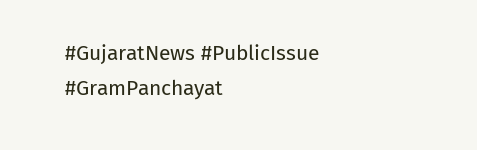#GujaratNews #PublicIssue #GramPanchayat